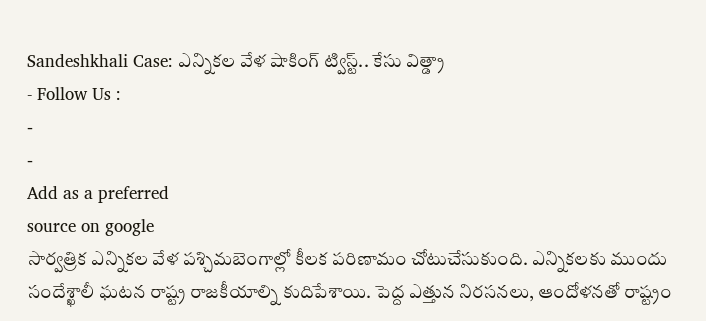Sandeshkhali Case: ఎన్నికల వేళ షాకింగ్ ట్విస్ట్.. కేసు విత్డ్రా
- Follow Us :
-
-
Add as a preferred
source on google
సార్వత్రిక ఎన్నికల వేళ పశ్చిమబెంగాల్లో కీలక పరిణామం చోటుచేసుకుంది. ఎన్నికలకు ముందు సందేశ్ఖాలీ ఘటన రాష్ట్ర రాజకీయాల్ని కుదిపేశాయి. పెద్ద ఎత్తున నిరసనలు, ఆందోళనతో రాష్ట్రం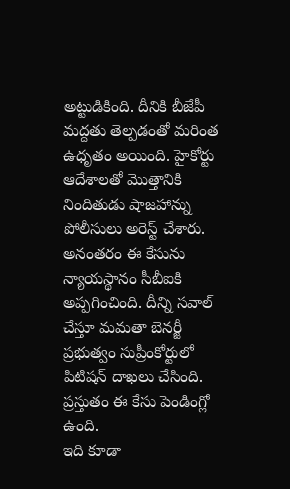అట్టుడికింది. దీనికి బీజేపీ మద్దతు తెల్పడంతో మరింత ఉధృతం అయింది. హైకోర్టు ఆదేశాలతో మొత్తానికి నిందితుడు షాజహాన్ను పోలీసులు అరెస్ట్ చేశారు. అనంతరం ఈ కేసును న్యాయస్థానం సీబీఐకి అప్పగించింది. దీన్ని సవాల్ చేస్తూ మమతా బెనర్జీ ప్రభుత్వం సుప్రీంకోర్టులో పిటిషన్ దాఖలు చేసింది. ప్రస్తుతం ఈ కేసు పెండింగ్లో
ఉంది.
ఇది కూడా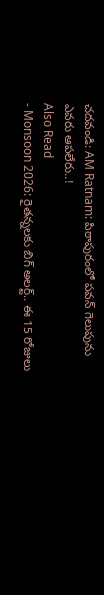చదవండి: AM Ratnam: పిఠాపురంలో పవన్ గెలుపును ఎవరు ఆపలేరు..!
Also Read
- Monsoon 2026: రైతన్నలకు బిగ్ అలర్ట్.. ఈ 15 రోజులు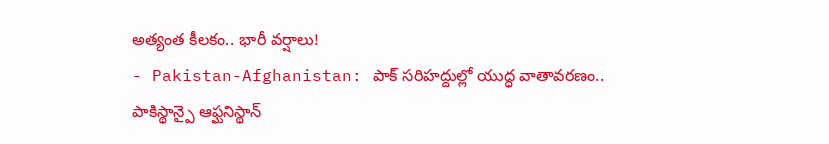అత్యంత కీలకం.. భారీ వర్షాలు!
- Pakistan-Afghanistan: పాక్ సరిహద్దుల్లో యుద్ధ వాతావరణం.. పాకిస్థాన్పై ఆఫ్ఘనిస్థాన్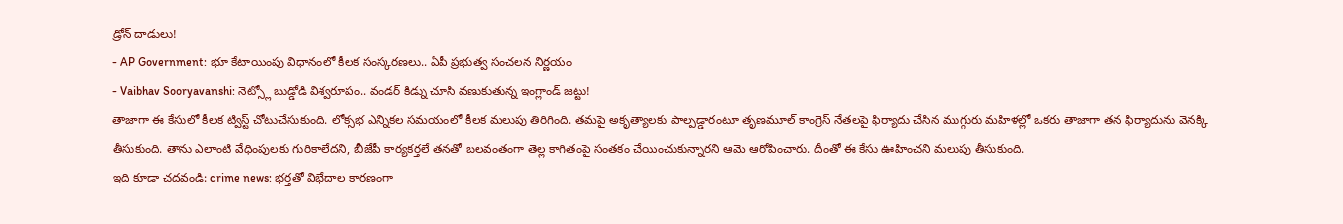డ్రోన్ దాడులు!
- AP Government: భూ కేటాయింపు విధానంలో కీలక సంస్కరణలు.. ఏపీ ప్రభుత్వ సంచలన నిర్ణయం
- Vaibhav Sooryavanshi: నెట్స్లో బుడ్డోడి విశ్వరూపం.. వండర్ కిడ్ను చూసి వణుకుతున్న ఇంగ్లాండ్ జట్టు!
తాజాగా ఈ కేసులో కీలక ట్విస్ట్ చోటుచేసుకుంది. లోక్సభ ఎన్నికల సమయంలో కీలక మలుపు తిరిగింది. తమపై అకృత్యాలకు పాల్పడ్డారంటూ తృణమూల్ కాంగ్రెస్ నేతలపై ఫిర్యాదు చేసిన ముగ్గురు మహిళల్లో ఒకరు తాజాగా తన ఫిర్యాదును వెనక్కి తీసుకుంది. తాను ఎలాంటి వేధింపులకు గురికాలేదని, బీజేపీ కార్యకర్తలే తనతో బలవంతంగా తెల్ల కాగితంపై సంతకం చేయించుకున్నారని ఆమె ఆరోపించారు. దీంతో ఈ కేసు ఊహించని మలుపు తీసుకుంది.
ఇది కూడా చదవండి: crime news: భర్తతో విభేదాల కారణంగా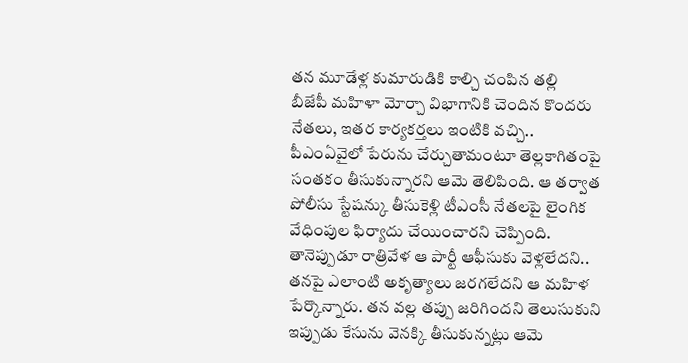తన మూడేళ్ల కుమారుడికి కాల్చి చంపిన తల్లి
బీజేపీ మహిళా మోర్చా విభాగానికి చెందిన కొందరు నేతలు, ఇతర కార్యకర్తలు ఇంటికి వచ్చి.. పీఎంఏవైలో పేరును చేర్చుతామంటూ తెల్లకాగితంపై సంతకం తీసుకున్నారని ఆమె తెలిపింది. ఆ తర్వాత పోలీసు స్టేషన్కు తీసుకెళ్లి టీఎంసీ నేతలపై లైంగిక వేధింపుల ఫిర్యాదు చేయించారని చెప్పింది. తానెప్పుడూ రాత్రివేళ ఆ పార్టీ ఆఫీసుకు వెళ్లలేదని.. తనపై ఎలాంటి అకృత్యాలు జరగలేదని ఆ మహిళ పేర్కొన్నారు. తన వల్ల తప్పు జరిగిందని తెలుసుకుని ఇప్పుడు కేసును వెనక్కి తీసుకున్నట్లు ఆమె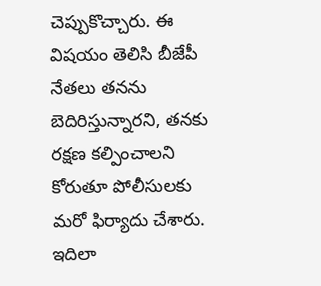చెప్పుకొచ్చారు. ఈ విషయం తెలిసి బీజేపీ నేతలు తనను బెదిరిస్తున్నారని, తనకు రక్షణ కల్పించాలని కోరుతూ పోలీసులకు మరో ఫిర్యాదు చేశారు. ఇదిలా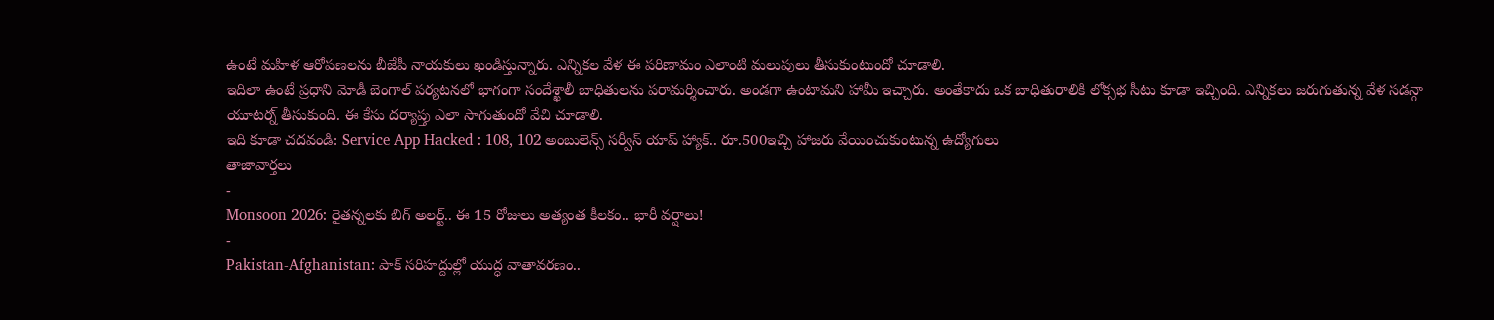ఉంటే మహిళ ఆరోపణలను బీజేపీ నాయకులు ఖండిస్తున్నారు. ఎన్నికల వేళ ఈ పరిణామం ఎలాంటి మలుపులు తీసుకుంటుందో చూడాలి.
ఇదిలా ఉంటే ప్రధాని మోడీ బెంగాల్ పర్యటనలో భాగంగా సందేశ్ఖాలీ బాధితులను పరామర్శించారు. అండగా ఉంటామని హామీ ఇచ్చారు. అంతేకాదు ఒక బాధితురాలికి లోక్సభ సీటు కూడా ఇచ్చింది. ఎన్నికలు జరుగుతున్న వేళ సడన్గా యూటర్న్ తీసుకుంది. ఈ కేసు దర్యాప్తు ఎలా సాగుతుందో వేచి చూడాలి.
ఇది కూడా చదవండి: Service App Hacked : 108, 102 అంబులెన్స్ సర్వీస్ యాప్ హ్యాక్.. రూ.500ఇచ్చి హాజరు వేయించుకుంటున్న ఉద్యోగులు
తాజావార్తలు
-
Monsoon 2026: రైతన్నలకు బిగ్ అలర్ట్.. ఈ 15 రోజులు అత్యంత కీలకం.. భారీ వర్షాలు!
-
Pakistan-Afghanistan: పాక్ సరిహద్దుల్లో యుద్ధ వాతావరణం..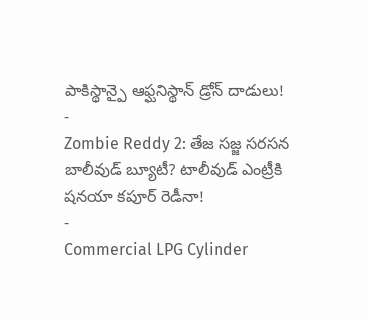పాకిస్థాన్పై ఆఫ్ఘనిస్థాన్ డ్రోన్ దాడులు!
-
Zombie Reddy 2: తేజ సజ్జ సరసన బాలీవుడ్ బ్యూటీ? టాలీవుడ్ ఎంట్రీకి షనయా కపూర్ రెడీనా!
-
Commercial LPG Cylinder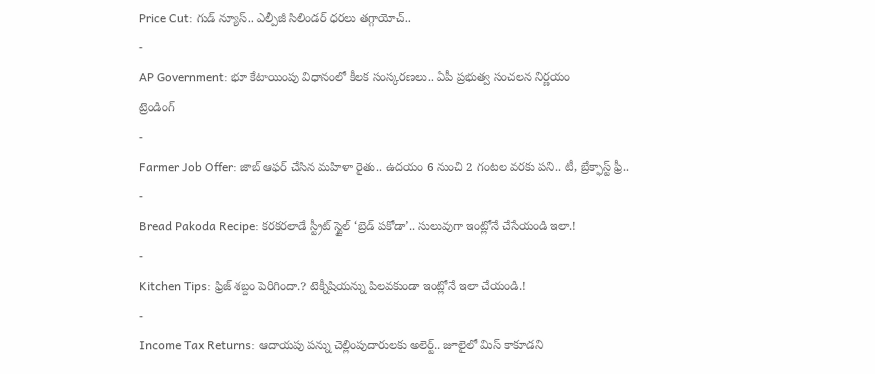Price Cut: గుడ్ న్యూస్.. ఎల్పీజీ సిలిండర్ ధరలు తగ్గాయోచ్..
-
AP Government: భూ కేటాయింపు విధానంలో కీలక సంస్కరణలు.. ఏపీ ప్రభుత్వ సంచలన నిర్ణయం
ట్రెండింగ్
-
Farmer Job Offer: జాబ్ ఆఫర్ చేసిన మహిళా రైతు.. ఉదయం 6 నుంచి 2 గంటల వరకు పని.. టీ, బ్రేక్ఫాస్ట్ ఫ్రీ..
-
Bread Pakoda Recipe: కరకరలాడే స్ట్రీట్ స్టైల్ ‘బ్రెడ్ పకోడా’.. సులువుగా ఇంట్లోనే చేసేయండి ఇలా.!
-
Kitchen Tips: ఫ్రిజ్ శబ్దం పెరిగిందా.? టెక్నీషియన్ను పిలవకుండా ఇంట్లోనే ఇలా చేయండి.!
-
Income Tax Returns: ఆదాయపు పన్ను చెల్లింపుదారులకు అలెర్ట్.. జూలైలో మిస్ కాకూడని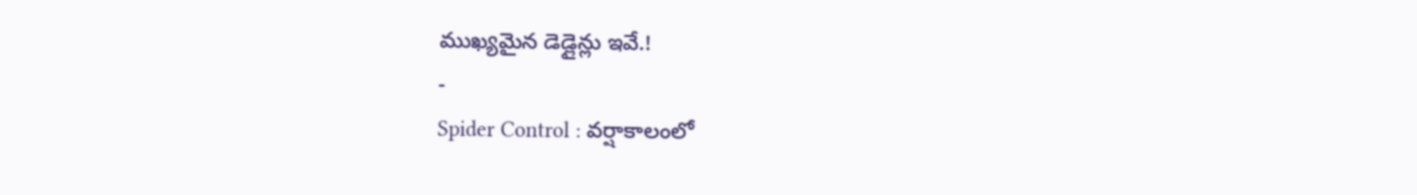ముఖ్యమైన డెడ్లైన్లు ఇవే.!
-
Spider Control : వర్షాకాలంలో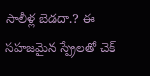సాలీళ్ల బెడదా.? ఈ సహజమైన స్ప్రేలతో చెక్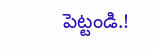పెట్టండి.!